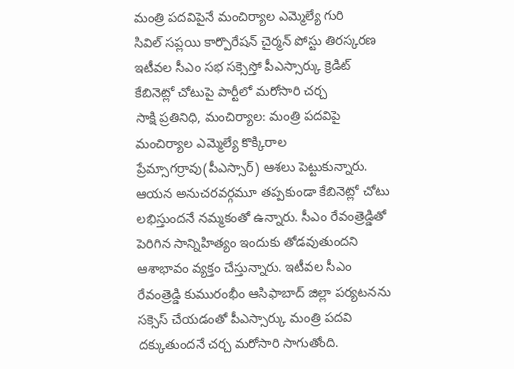మంత్రి పదవిపైనే మంచిర్యాల ఎమ్మెల్యే గురి
సివిల్ సప్లయి కార్పొరేషన్ చైర్మన్ పోస్టు తిరస్కరణ
ఇటీవల సీఎం సభ సక్సెస్తో పీఎస్సార్కు క్రెడిట్
కేబినెట్లో చోటుపై పార్టీలో మరోసారి చర్చ
సాక్షి ప్రతినిధి, మంచిర్యాల: మంత్రి పదవిపై మంచిర్యాల ఎమ్మెల్యే కొక్కిరాల ప్రేమ్సాగర్రావు(పీఎస్సార్) ఆశలు పెట్టుకున్నారు. ఆయన అనుచరవర్గమూ తప్పకుండా కేబినెట్లో చోటు లభిస్తుందనే నమ్మకంతో ఉన్నారు. సీఎం రేవంత్రెడ్డితో పెరిగిన సాన్నిహిత్యం ఇందుకు తోడవుతుందని ఆశాభావం వ్యక్తం చేస్తున్నారు. ఇటీవల సీఎం రేవంత్రెడ్డి కుమురంభీం ఆసిఫాబాద్ జిల్లా పర్యటనను సక్సెస్ చేయడంతో పీఎస్సార్కు మంత్రి పదవి దక్కుతుందనే చర్చ మరోసారి సాగుతోంది.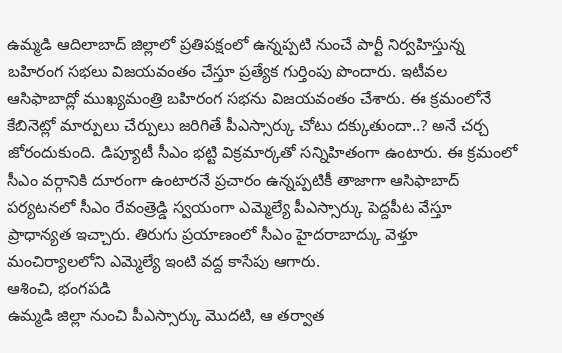ఉమ్మడి ఆదిలాబాద్ జిల్లాలో ప్రతిపక్షంలో ఉన్నప్పటి నుంచే పార్టీ నిర్వహిస్తున్న బహిరంగ సభలు విజయవంతం చేస్తూ ప్రత్యేక గుర్తింపు పొందారు. ఇటీవల ఆసిఫాబాద్లో ముఖ్యమంత్రి బహిరంగ సభను విజయవంతం చేశారు. ఈ క్రమంలోనే కేబినెట్లో మార్పులు చేర్పులు జరిగితే పీఎస్సార్కు చోటు దక్కుతుందా..? అనే చర్చ జోరందుకుంది. డిప్యూటీ సీఎం భట్టి విక్రమార్కతో సన్నిహితంగా ఉంటారు. ఈ క్రమంలో సీఎం వర్గానికి దూరంగా ఉంటారనే ప్రచారం ఉన్నప్పటికీ తాజాగా ఆసిఫాబాద్ పర్యటనలో సీఎం రేవంత్రెడ్డి స్వయంగా ఎమ్మెల్యే పీఎస్సార్కు పెద్దపీట వేస్తూ ప్రాధాన్యత ఇచ్చారు. తిరుగు ప్రయాణంలో సీఎం హైదరాబాద్కు వెళ్తూ మంచిర్యాలలోని ఎమ్మెల్యే ఇంటి వద్ద కాసేపు ఆగారు.
ఆశించి, భంగపడి
ఉమ్మడి జిల్లా నుంచి పీఎస్సార్కు మొదటి, ఆ తర్వాత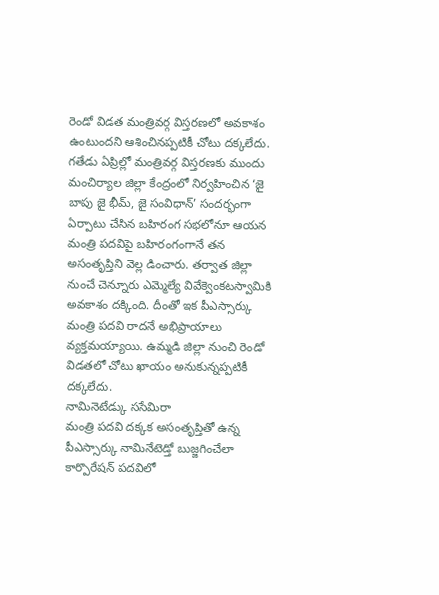రెండో విడత మంత్రివర్గ విస్తరణలో అవకాశం ఉంటుందని ఆశించినప్పటికీ చోటు దక్కలేదు. గతేడు ఏప్రిల్లో మంత్రివర్గ విస్తరణకు ముందు మంచిర్యాల జిల్లా కేంద్రంలో నిర్వహించిన ‘జై బాపు జై భీమ్, జై సంవిధాన్’ సందర్భంగా ఏర్పాటు చేసిన బహిరంగ సభలోనూ ఆయన మంత్రి పదవిపై బహిరంగంగానే తన అసంతృప్తిని వెల్ల డించారు. తర్వాత జిల్లా నుంచే చెన్నూరు ఎమ్మెల్యే వివేక్వెంకటస్వామికి అవకాశం దక్కింది. దీంతో ఇక పీఎస్సార్కు మంత్రి పదవి రాదనే అభిప్రాయాలు వ్యక్తమయ్యాయి. ఉమ్మడి జిల్లా నుంచి రెండో విడతలో చోటు ఖాయం అనుకున్నప్పటికీ దక్కలేదు.
నామినెటేడ్కు ససేమిరా
మంత్రి పదవి దక్కక అసంతృప్తితో ఉన్న పీఎస్సార్కు నామినేటెడ్తో బుజ్జగించేలా కార్పొరేషన్ పదవిలో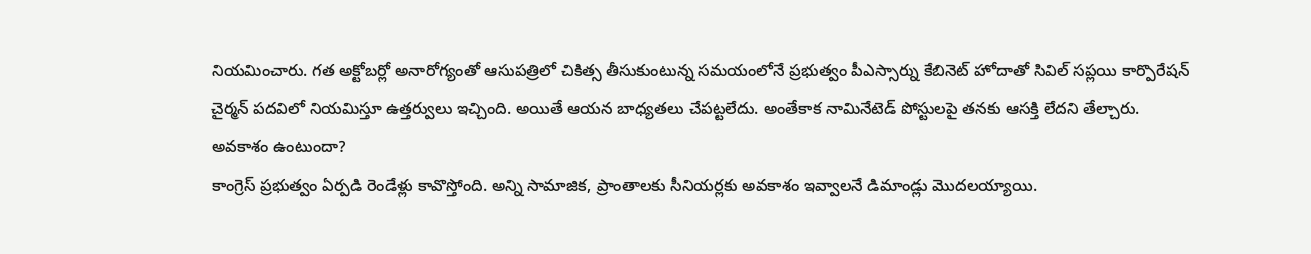నియమించారు. గత అక్టోబర్లో అనారోగ్యంతో ఆసుపత్రిలో చికిత్స తీసుకుంటున్న సమయంలోనే ప్రభుత్వం పీఎస్సార్ను కేబినెట్ హోదాతో సివిల్ సప్లయి కార్పొరేషన్ చైర్మన్ పదవిలో నియమిస్తూ ఉత్తర్వులు ఇచ్చింది. అయితే ఆయన బాధ్యతలు చేపట్టలేదు. అంతేకాక నామినేటెడ్ పోస్టులపై తనకు ఆసక్తి లేదని తేల్చారు.
అవకాశం ఉంటుందా?
కాంగ్రెస్ ప్రభుత్వం ఏర్పడి రెండేళ్లు కావొస్తోంది. అన్ని సామాజిక, ప్రాంతాలకు సీనియర్లకు అవకాశం ఇవ్వాలనే డిమాండ్లు మొదలయ్యాయి.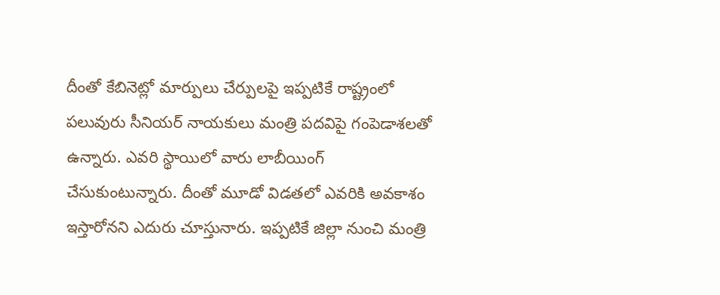దీంతో కేబినెట్లో మార్పులు చేర్పులపై ఇప్పటికే రాష్ట్రంలో పలువురు సీనియర్ నాయకులు మంత్రి పదవిపై గంపెడాశలతో ఉన్నారు. ఎవరి స్థాయిలో వారు లాబీయింగ్ చేసుకుంటున్నారు. దీంతో మూడో విడతలో ఎవరికి అవకాశం ఇస్తారోనని ఎదురు చూస్తునారు. ఇప్పటికే జిల్లా నుంచి మంత్రి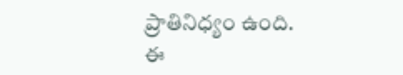ప్రాతినిధ్యం ఉంది. ఈ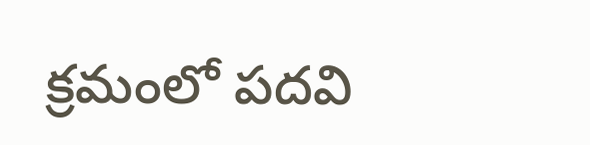క్రమంలో పదవి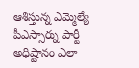ఆశిస్తున్న ఎమ్మెల్యే పీఎస్సార్ను పార్టీ అధిష్టానం ఎలా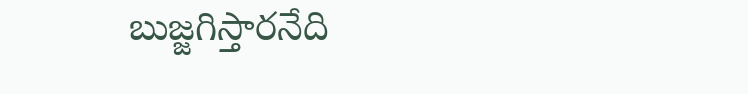బుజ్జగిస్తారనేది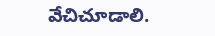వేచిచూడాలి.